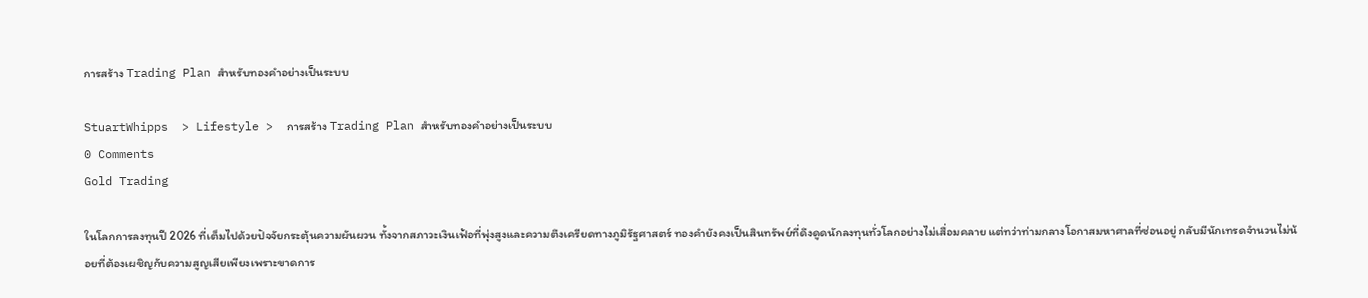การสร้าง Trading Plan สำหรับทองคำอย่างเป็นระบบ

StuartWhipps  > Lifestyle >  การสร้าง Trading Plan สำหรับทองคำอย่างเป็นระบบ
0 Comments
Gold Trading

ในโลกการลงทุนปี 2026 ที่เต็มไปด้วยปัจจัยกระตุ้นความผันผวน ทั้งจากสภาวะเงินเฟ้อที่พุ่งสูงและความตึงเครียดทางภูมิรัฐศาสตร์ ทองคำยังคงเป็นสินทรัพย์ที่ดึงดูดนักลงทุนทั่วโลกอย่างไม่เสื่อมคลาย แต่ทว่าท่ามกลางโอกาสมหาศาลที่ซ่อนอยู่ กลับมีนักเทรดจำนวนไม่น้อยที่ต้องเผชิญกับความสูญเสียเพียงเพราะขาดการ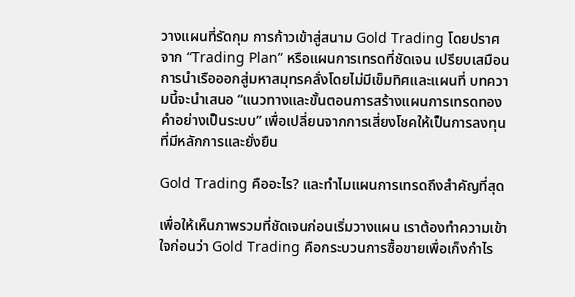วางแผนที่รัดกุม การก้าวเข้าสู่สนาม Gold Trading โดยปราศจาก “Trading Plan” หรือแผนการเทรดที่ชัดเจน เปรียบเสมือนการนำเรือออกสู่มหาสมุทรคลั่งโดยไม่มีเข็มทิศและแผนที่ บทความนี้จะนำเสนอ “แนวทางและขั้นตอนการสร้างแผนการเทรดทองคำอย่างเป็นระบบ” เพื่อเปลี่ยนจากการเสี่ยงโชคให้เป็นการลงทุนที่มีหลักการและยั่งยืน

Gold Trading คืออะไร? และทำไมแผนการเทรดถึงสำคัญที่สุด

เพื่อให้เห็นภาพรวมที่ชัดเจนก่อนเริ่มวางแผน เราต้องทำความเข้าใจก่อนว่า Gold Trading คือกระบวนการซื้อขายเพื่อเก็งกำไร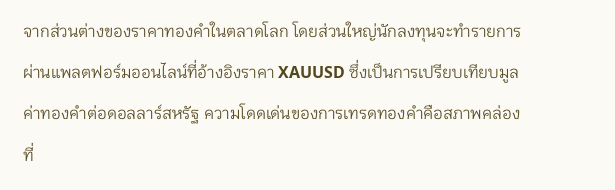จากส่วนต่างของราคาทองคำในตลาดโลก โดยส่วนใหญ่นักลงทุนจะทำรายการผ่านแพลตฟอร์มออนไลน์ที่อ้างอิงราคา XAUUSD ซึ่งเป็นการเปรียบเทียบมูลค่าทองคำต่อดอลลาร์สหรัฐ ความโดดเด่นของการเทรดทองคำคือสภาพคล่องที่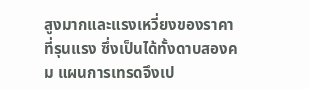สูงมากและแรงเหวี่ยงของราคาที่รุนแรง ซึ่งเป็นได้ทั้งดาบสองคม แผนการเทรดจึงเป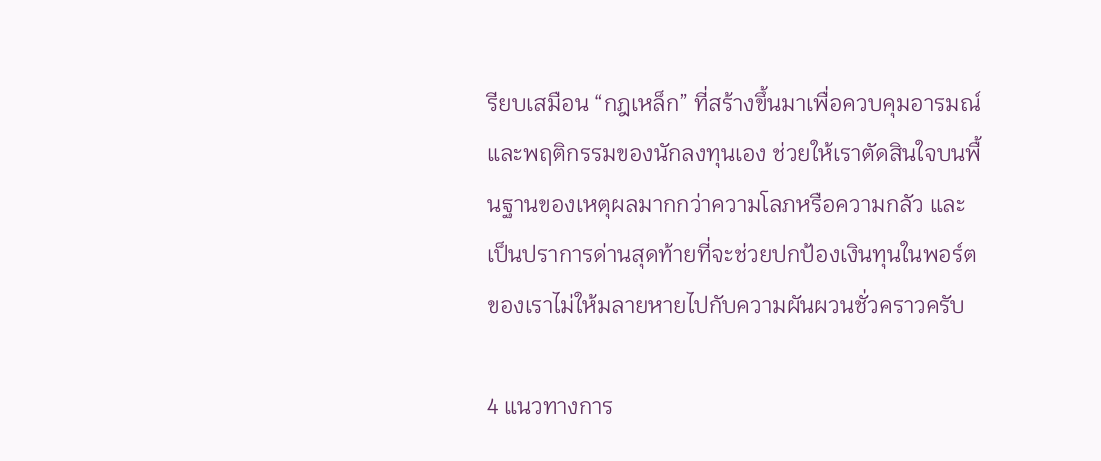รียบเสมือน “กฎเหล็ก” ที่สร้างขึ้นมาเพื่อควบคุมอารมณ์และพฤติกรรมของนักลงทุนเอง ช่วยให้เราตัดสินใจบนพื้นฐานของเหตุผลมากกว่าความโลภหรือความกลัว และเป็นปราการด่านสุดท้ายที่จะช่วยปกป้องเงินทุนในพอร์ตของเราไม่ให้มลายหายไปกับความผันผวนชั่วคราวครับ

4 แนวทางการ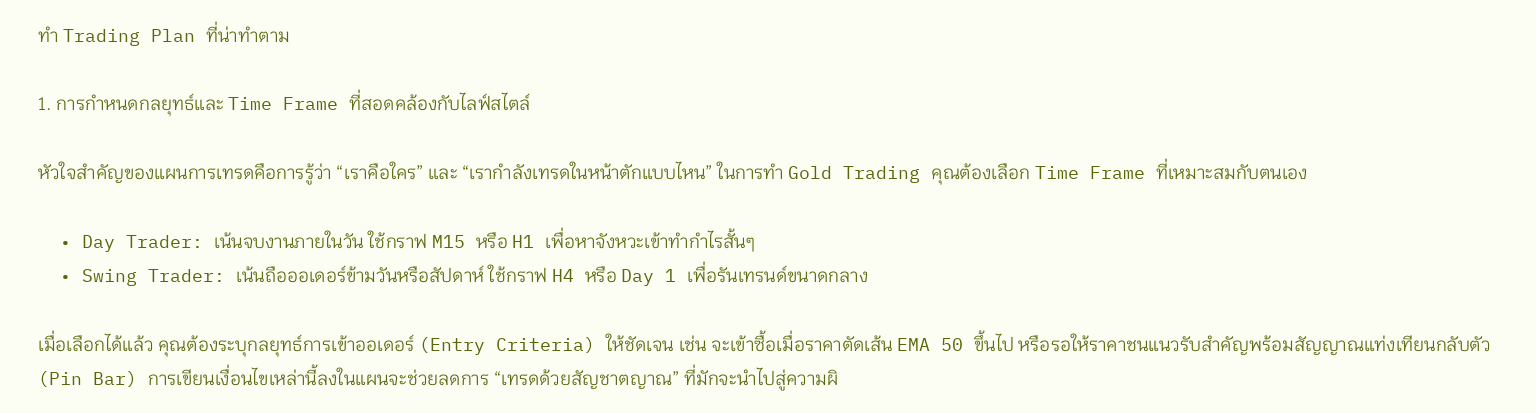ทำ Trading Plan ที่น่าทำตาม

1. การกำหนดกลยุทธ์และ Time Frame ที่สอดคล้องกับไลฟ์สไตล์

หัวใจสำคัญของแผนการเทรดคือการรู้ว่า “เราคือใคร” และ “เรากำลังเทรดในหน้าตักแบบไหน” ในการทำ Gold Trading คุณต้องเลือก Time Frame ที่เหมาะสมกับตนเอง

  • Day Trader: เน้นจบงานภายในวัน ใช้กราฟ M15 หรือ H1 เพื่อหาจังหวะเข้าทำกำไรสั้นๆ
  • Swing Trader: เน้นถือออเดอร์ข้ามวันหรือสัปดาห์ ใช้กราฟ H4 หรือ Day 1 เพื่อรันเทรนด์ขนาดกลาง

เมื่อเลือกได้แล้ว คุณต้องระบุกลยุทธ์การเข้าออเดอร์ (Entry Criteria) ให้ชัดเจน เช่น จะเข้าซื้อเมื่อราคาตัดเส้น EMA 50 ขึ้นไป หรือรอให้ราคาชนแนวรับสำคัญพร้อมสัญญาณแท่งเทียนกลับตัว (Pin Bar) การเขียนเงื่อนไขเหล่านี้ลงในแผนจะช่วยลดการ “เทรดด้วยสัญชาตญาณ” ที่มักจะนำไปสู่ความผิ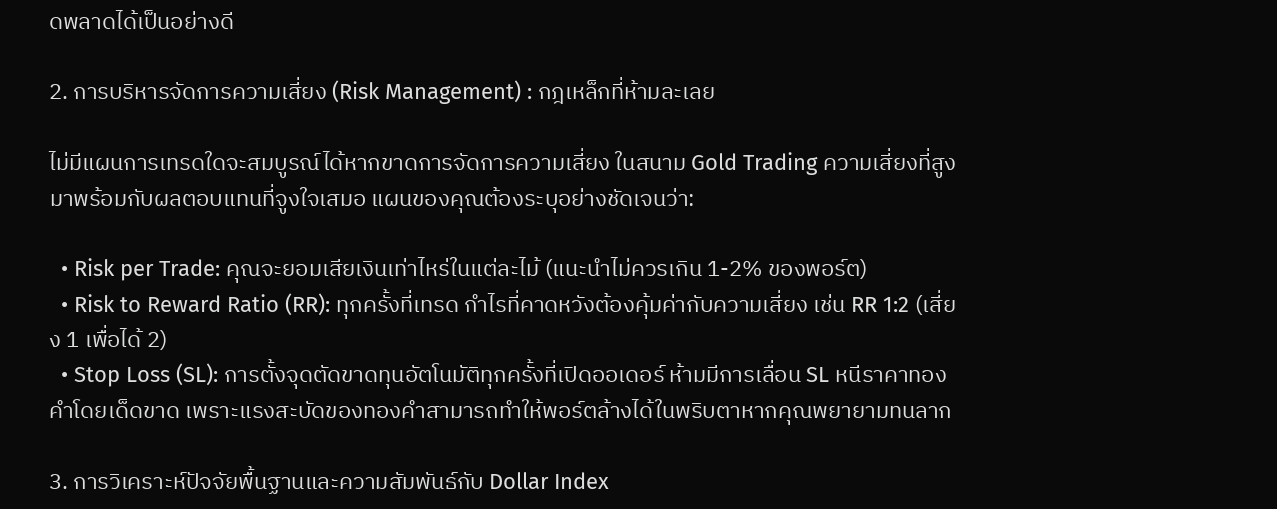ดพลาดได้เป็นอย่างดี

2. การบริหารจัดการความเสี่ยง (Risk Management) : กฎเหล็กที่ห้ามละเลย

ไม่มีแผนการเทรดใดจะสมบูรณ์ได้หากขาดการจัดการความเสี่ยง ในสนาม Gold Trading ความเสี่ยงที่สูงมาพร้อมกับผลตอบแทนที่จูงใจเสมอ แผนของคุณต้องระบุอย่างชัดเจนว่า:

  • Risk per Trade: คุณจะยอมเสียเงินเท่าไหร่ในแต่ละไม้ (แนะนำไม่ควรเกิน 1-2% ของพอร์ต)
  • Risk to Reward Ratio (RR): ทุกครั้งที่เทรด กำไรที่คาดหวังต้องคุ้มค่ากับความเสี่ยง เช่น RR 1:2 (เสี่ยง 1 เพื่อได้ 2)
  • Stop Loss (SL): การตั้งจุดตัดขาดทุนอัตโนมัติทุกครั้งที่เปิดออเดอร์ ห้ามมีการเลื่อน SL หนีราคาทองคำโดยเด็ดขาด เพราะแรงสะบัดของทองคำสามารถทำให้พอร์ตล้างได้ในพริบตาหากคุณพยายามทนลาก

3. การวิเคราะห์ปัจจัยพื้นฐานและความสัมพันธ์กับ Dollar Index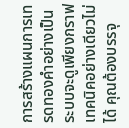การสร้างแผนการเทรดทองคำอย่างเป็นระบบจะดูเพียงกราฟเทคนิคอย่างเดียวไม่ได้ คุณต้องบรรจุ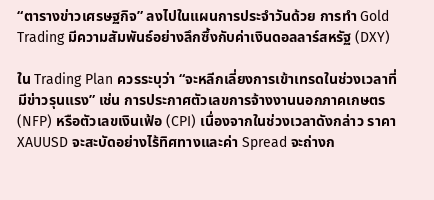“ตารางข่าวเศรษฐกิจ” ลงไปในแผนการประจำวันด้วย การทำ Gold Trading มีความสัมพันธ์อย่างลึกซึ้งกับค่าเงินดอลลาร์สหรัฐ (DXY)

ใน Trading Plan ควรระบุว่า “จะหลีกเลี่ยงการเข้าเทรดในช่วงเวลาที่มีข่าวรุนแรง” เช่น การประกาศตัวเลขการจ้างงานนอกภาคเกษตร (NFP) หรือตัวเลขเงินเฟ้อ (CPI) เนื่องจากในช่วงเวลาดังกล่าว ราคา XAUUSD จะสะบัดอย่างไร้ทิศทางและค่า Spread จะถ่างก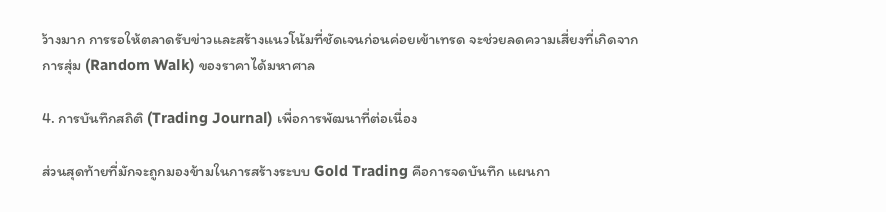ว้างมาก การรอให้ตลาดรับข่าวและสร้างแนวโน้มที่ชัดเจนก่อนค่อยเข้าเทรด จะช่วยลดความเสี่ยงที่เกิดจากการสุ่ม (Random Walk) ของราคาได้มหาศาล

4. การบันทึกสถิติ (Trading Journal) เพื่อการพัฒนาที่ต่อเนื่อง

ส่วนสุดท้ายที่มักจะถูกมองข้ามในการสร้างระบบ Gold Trading คือการจดบันทึก แผนกา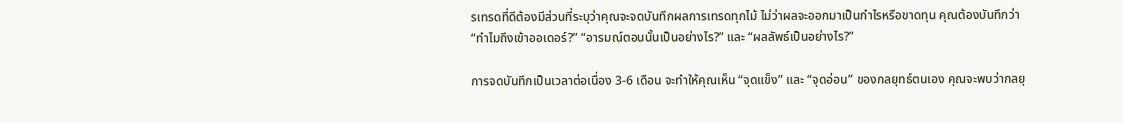รเทรดที่ดีต้องมีส่วนที่ระบุว่าคุณจะจดบันทึกผลการเทรดทุกไม้ ไม่ว่าผลจะออกมาเป็นกำไรหรือขาดทุน คุณต้องบันทึกว่า “ทำไมถึงเข้าออเดอร์?” “อารมณ์ตอนนั้นเป็นอย่างไร?” และ “ผลลัพธ์เป็นอย่างไร?”

การจดบันทึกเป็นเวลาต่อเนื่อง 3-6 เดือน จะทำให้คุณเห็น “จุดแข็ง” และ “จุดอ่อน” ของกลยุทธ์ตนเอง คุณจะพบว่ากลยุ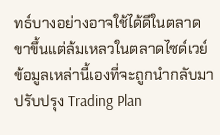ทธ์บางอย่างอาจใช้ได้ดีในตลาดขาขึ้นแต่ล้มเหลวในตลาดไซด์เวย์ ข้อมูลเหล่านี้เองที่จะถูกนำกลับมาปรับปรุง Trading Plan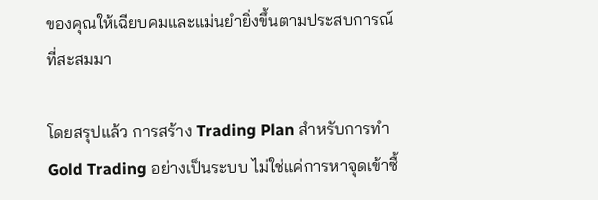ของคุณให้เฉียบคมและแม่นยำยิ่งขึ้นตามประสบการณ์ที่สะสมมา

โดยสรุปแล้ว การสร้าง Trading Plan สำหรับการทำ Gold Trading อย่างเป็นระบบ ไม่ใช่แค่การหาจุดเข้าซื้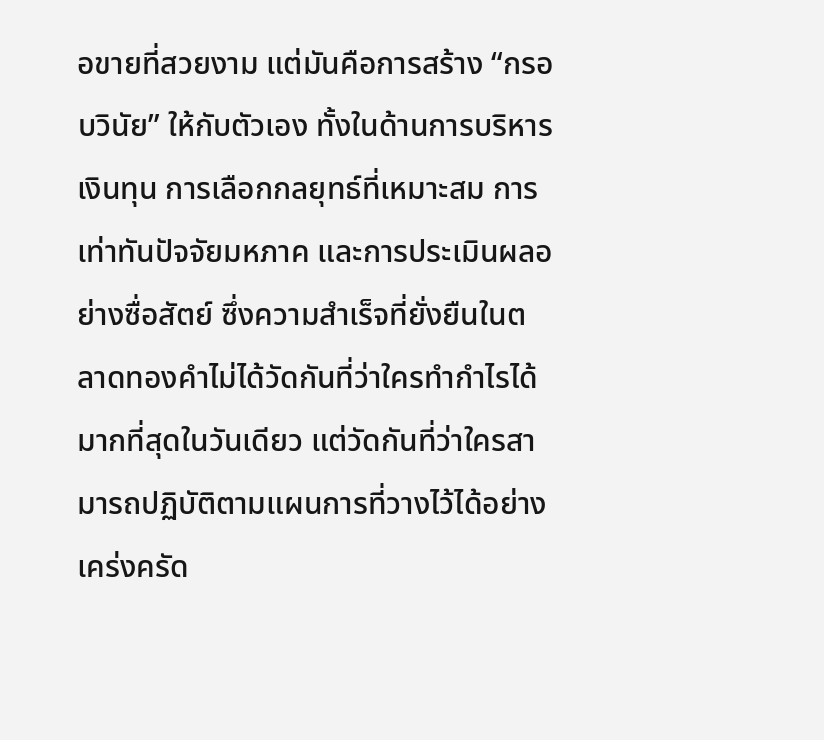อขายที่สวยงาม แต่มันคือการสร้าง “กรอบวินัย” ให้กับตัวเอง ทั้งในด้านการบริหารเงินทุน การเลือกกลยุทธ์ที่เหมาะสม การเท่าทันปัจจัยมหภาค และการประเมินผลอย่างซื่อสัตย์ ซึ่งความสำเร็จที่ยั่งยืนในตลาดทองคำไม่ได้วัดกันที่ว่าใครทำกำไรได้มากที่สุดในวันเดียว แต่วัดกันที่ว่าใครสามารถปฏิบัติตามแผนการที่วางไว้ได้อย่างเคร่งครัด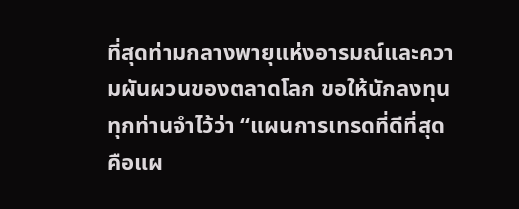ที่สุดท่ามกลางพายุแห่งอารมณ์และความผันผวนของตลาดโลก ขอให้นักลงทุนทุกท่านจำไว้ว่า “แผนการเทรดที่ดีที่สุด คือแผ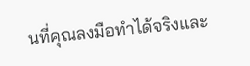นที่คุณลงมือทำได้จริงและ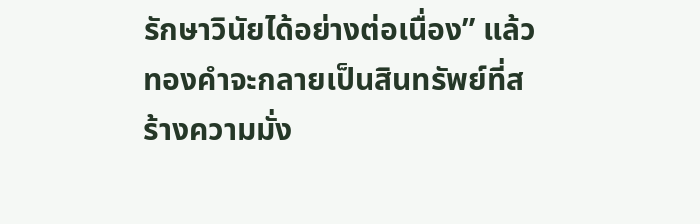รักษาวินัยได้อย่างต่อเนื่อง” แล้วทองคำจะกลายเป็นสินทรัพย์ที่สร้างความมั่ง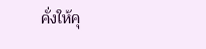คั่งให้คุ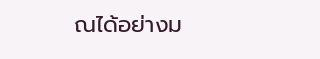ณได้อย่างม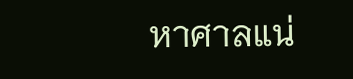หาศาลแน่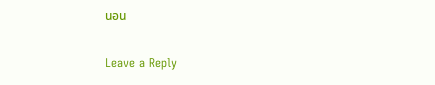นอน

Leave a Reply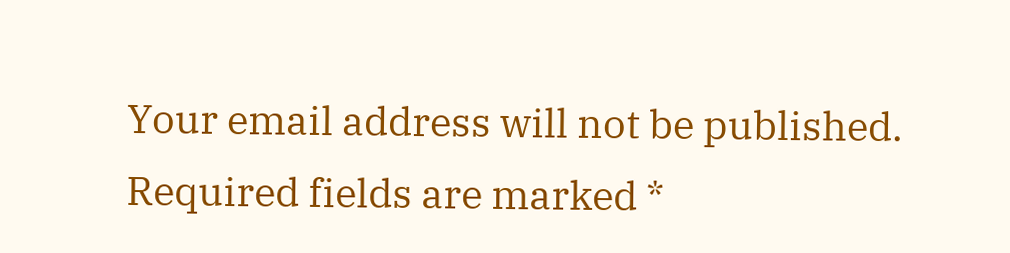Your email address will not be published. Required fields are marked *